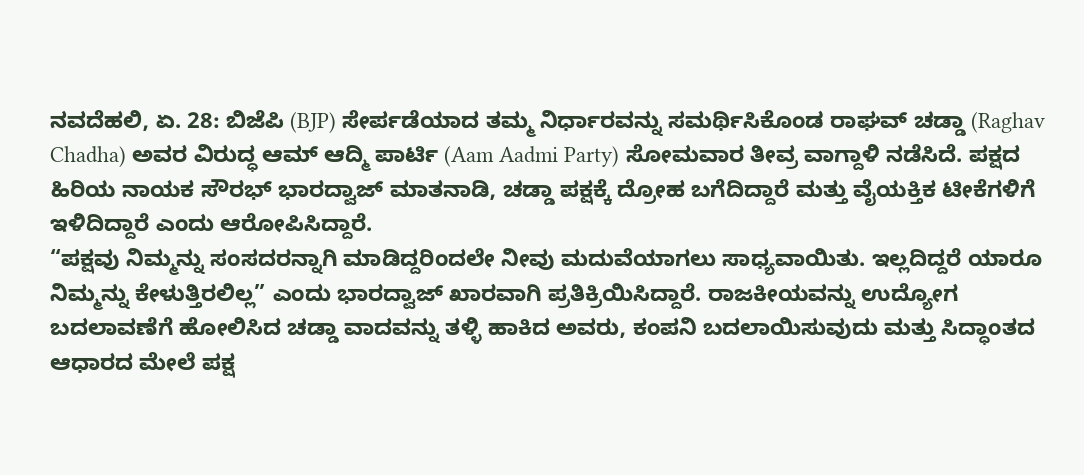ನವದೆಹಲಿ, ಏ. 28: ಬಿಜೆಪಿ (BJP) ಸೇರ್ಪಡೆಯಾದ ತಮ್ಮ ನಿರ್ಧಾರವನ್ನು ಸಮರ್ಥಿಸಿಕೊಂಡ ರಾಘವ್ ಚಡ್ಡಾ (Raghav Chadha) ಅವರ ವಿರುದ್ಧ ಆಮ್ ಆದ್ಮಿ ಪಾರ್ಟಿ (Aam Aadmi Party) ಸೋಮವಾರ ತೀವ್ರ ವಾಗ್ದಾಳಿ ನಡೆಸಿದೆ. ಪಕ್ಷದ ಹಿರಿಯ ನಾಯಕ ಸೌರಭ್ ಭಾರದ್ವಾಜ್ ಮಾತನಾಡಿ, ಚಡ್ಡಾ ಪಕ್ಷಕ್ಕೆ ದ್ರೋಹ ಬಗೆದಿದ್ದಾರೆ ಮತ್ತು ವೈಯಕ್ತಿಕ ಟೀಕೆಗಳಿಗೆ ಇಳಿದಿದ್ದಾರೆ ಎಂದು ಆರೋಪಿಸಿದ್ದಾರೆ.
“ಪಕ್ಷವು ನಿಮ್ಮನ್ನು ಸಂಸದರನ್ನಾಗಿ ಮಾಡಿದ್ದರಿಂದಲೇ ನೀವು ಮದುವೆಯಾಗಲು ಸಾಧ್ಯವಾಯಿತು. ಇಲ್ಲದಿದ್ದರೆ ಯಾರೂ ನಿಮ್ಮನ್ನು ಕೇಳುತ್ತಿರಲಿಲ್ಲ” ಎಂದು ಭಾರದ್ವಾಜ್ ಖಾರವಾಗಿ ಪ್ರತಿಕ್ರಿಯಿಸಿದ್ದಾರೆ. ರಾಜಕೀಯವನ್ನು ಉದ್ಯೋಗ ಬದಲಾವಣೆಗೆ ಹೋಲಿಸಿದ ಚಡ್ಡಾ ವಾದವನ್ನು ತಳ್ಳಿ ಹಾಕಿದ ಅವರು, ಕಂಪನಿ ಬದಲಾಯಿಸುವುದು ಮತ್ತು ಸಿದ್ಧಾಂತದ ಆಧಾರದ ಮೇಲೆ ಪಕ್ಷ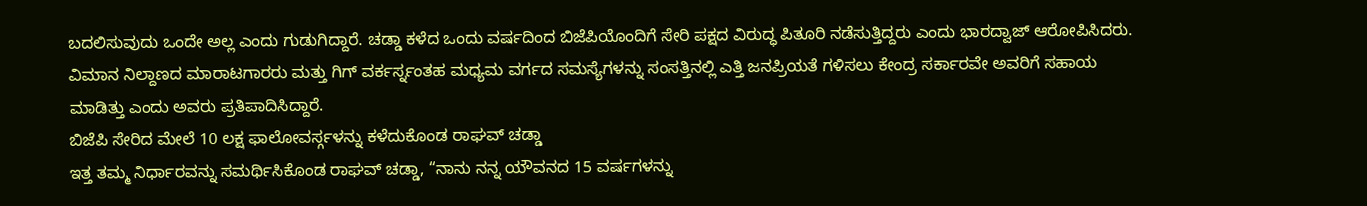ಬದಲಿಸುವುದು ಒಂದೇ ಅಲ್ಲ ಎಂದು ಗುಡುಗಿದ್ದಾರೆ. ಚಡ್ಡಾ ಕಳೆದ ಒಂದು ವರ್ಷದಿಂದ ಬಿಜೆಪಿಯೊಂದಿಗೆ ಸೇರಿ ಪಕ್ಷದ ವಿರುದ್ಧ ಪಿತೂರಿ ನಡೆಸುತ್ತಿದ್ದರು ಎಂದು ಭಾರದ್ವಾಜ್ ಆರೋಪಿಸಿದರು. ವಿಮಾನ ನಿಲ್ದಾಣದ ಮಾರಾಟಗಾರರು ಮತ್ತು ಗಿಗ್ ವರ್ಕರ್ಸ್ನಂತಹ ಮಧ್ಯಮ ವರ್ಗದ ಸಮಸ್ಯೆಗಳನ್ನು ಸಂಸತ್ತಿನಲ್ಲಿ ಎತ್ತಿ ಜನಪ್ರಿಯತೆ ಗಳಿಸಲು ಕೇಂದ್ರ ಸರ್ಕಾರವೇ ಅವರಿಗೆ ಸಹಾಯ ಮಾಡಿತ್ತು ಎಂದು ಅವರು ಪ್ರತಿಪಾದಿಸಿದ್ದಾರೆ.
ಬಿಜೆಪಿ ಸೇರಿದ ಮೇಲೆ 10 ಲಕ್ಷ ಫಾಲೋವರ್ಸ್ಗಳನ್ನು ಕಳೆದುಕೊಂಡ ರಾಘವ್ ಚಡ್ಡಾ
ಇತ್ತ ತಮ್ಮ ನಿರ್ಧಾರವನ್ನು ಸಮರ್ಥಿಸಿಕೊಂಡ ರಾಘವ್ ಚಡ್ಡಾ, “ನಾನು ನನ್ನ ಯೌವನದ 15 ವರ್ಷಗಳನ್ನು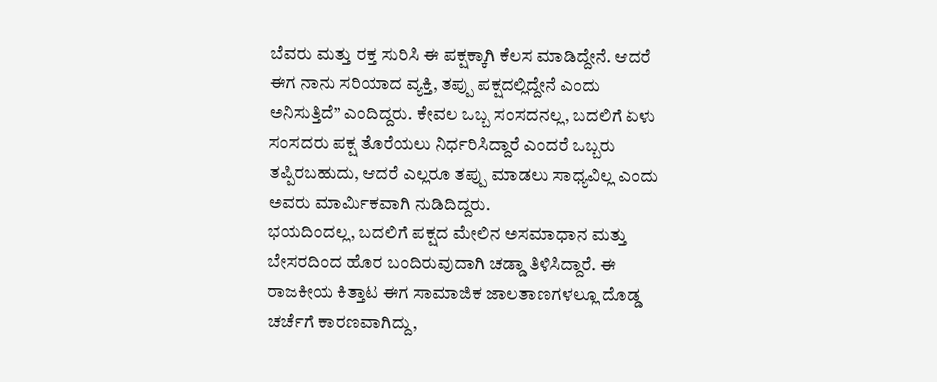ಬೆವರು ಮತ್ತು ರಕ್ತ ಸುರಿಸಿ ಈ ಪಕ್ಷಕ್ಕಾಗಿ ಕೆಲಸ ಮಾಡಿದ್ದೇನೆ. ಆದರೆ ಈಗ ನಾನು ಸರಿಯಾದ ವ್ಯಕ್ತಿ, ತಪ್ಪು ಪಕ್ಷದಲ್ಲಿದ್ದೇನೆ ಎಂದು ಅನಿಸುತ್ತಿದೆ” ಎಂದಿದ್ದರು. ಕೇವಲ ಒಬ್ಬ ಸಂಸದನಲ್ಲ, ಬದಲಿಗೆ ಏಳು ಸಂಸದರು ಪಕ್ಷ ತೊರೆಯಲು ನಿರ್ಧರಿಸಿದ್ದಾರೆ ಎಂದರೆ ಒಬ್ಬರು ತಪ್ಪಿರಬಹುದು, ಆದರೆ ಎಲ್ಲರೂ ತಪ್ಪು ಮಾಡಲು ಸಾಧ್ಯವಿಲ್ಲ ಎಂದು ಅವರು ಮಾರ್ಮಿಕವಾಗಿ ನುಡಿದಿದ್ದರು.
ಭಯದಿಂದಲ್ಲ, ಬದಲಿಗೆ ಪಕ್ಷದ ಮೇಲಿನ ಅಸಮಾಧಾನ ಮತ್ತು ಬೇಸರದಿಂದ ಹೊರ ಬಂದಿರುವುದಾಗಿ ಚಡ್ಡಾ ತಿಳಿಸಿದ್ದಾರೆ. ಈ ರಾಜಕೀಯ ಕಿತ್ತಾಟ ಈಗ ಸಾಮಾಜಿಕ ಜಾಲತಾಣಗಳಲ್ಲೂ ದೊಡ್ಡ ಚರ್ಚೆಗೆ ಕಾರಣವಾಗಿದ್ದು,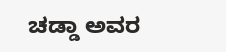ಚಡ್ಡಾ ಅವರ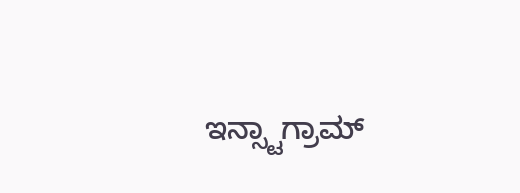ಇನ್ಸ್ಟಾಗ್ರಾಮ್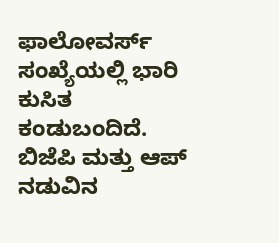ಫಾಲೋವರ್ಸ್ ಸಂಖ್ಯೆಯಲ್ಲಿ ಭಾರಿ ಕುಸಿತ ಕಂಡುಬಂದಿದೆ. ಬಿಜೆಪಿ ಮತ್ತು ಆಪ್ ನಡುವಿನ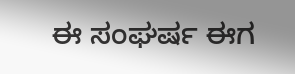ಈ ಸಂಘರ್ಷ ಈಗ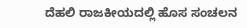ದೆಹಲಿ ರಾಜಕೀಯದಲ್ಲಿ ಹೊಸ ಸಂಚಲನ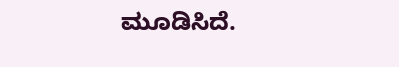ಮೂಡಿಸಿದೆ.